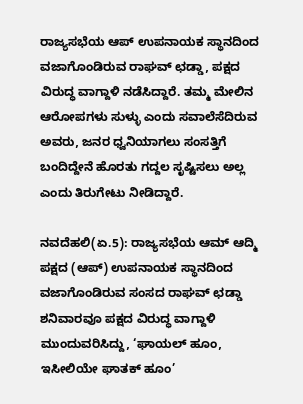ರಾಜ್ಯಸಭೆಯ ಆಪ್ ಉಪನಾಯಕ ಸ್ಥಾನದಿಂದ ವಜಾಗೊಂಡಿರುವ ರಾಘವ್ ಛಡ್ಡಾ, ಪಕ್ಷದ ವಿರುದ್ಧ ವಾಗ್ದಾಳಿ ನಡೆಸಿದ್ದಾರೆ. ತಮ್ಮ ಮೇಲಿನ ಆರೋಪಗಳು ಸುಳ್ಳು ಎಂದು ಸವಾಲೆಸೆದಿರುವ ಅವರು, ಜನರ ಧ್ವನಿಯಾಗಲು ಸಂಸತ್ತಿಗೆ ಬಂದಿದ್ದೇನೆ ಹೊರತು ಗದ್ದಲ ಸೃಷ್ಟಿಸಲು ಅಲ್ಲ ಎಂದು ತಿರುಗೇಟು ನೀಡಿದ್ದಾರೆ.

ನವದೆಹಲಿ(ಏ.5): ರಾಜ್ಯಸಭೆಯ ಆಮ್‌ ಆದ್ಮಿ ಪಕ್ಷದ (ಆಪ್‌) ಉಪನಾಯಕ ಸ್ಥಾನದಿಂದ ವಜಾಗೊಂಡಿರುವ ಸಂಸದ ರಾಘವ್‌ ಛಡ್ಡಾ ಶನಿವಾರವೂ ಪಕ್ಷದ ವಿರುದ್ಧ ವಾಗ್ದಾಳಿ ಮುಂದುವರಿಸಿದ್ದು, ‘ಘಾಯಲ್‌ ಹೂಂ, ಇಸೀಲಿಯೇ ಘಾತಕ್‌ ಹೂಂ’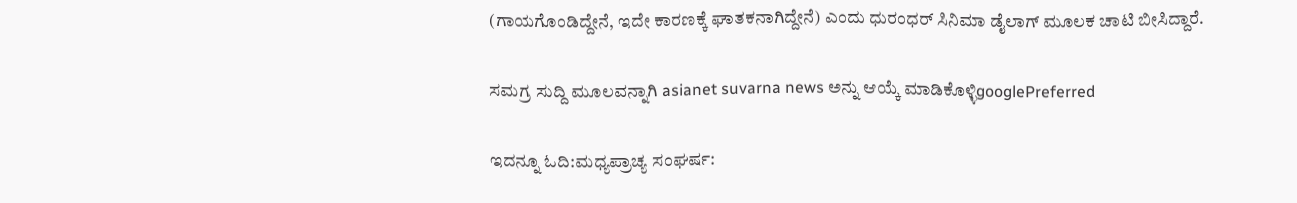(ಗಾಯಗೊಂಡಿದ್ದೇನೆ, ಇದೇ ಕಾರಣಕ್ಕೆ ಘಾತಕನಾಗಿದ್ದೇನೆ) ಎಂದು ಧುರಂಧರ್‌ ಸಿನಿಮಾ ಡೈಲಾಗ್‌ ಮೂಲಕ ಚಾಟಿ ಬೀಸಿದ್ದಾರೆ.

ಸಮಗ್ರ ಸುದ್ದಿ ಮೂಲವನ್ನಾಗಿ asianet suvarna news ಅನ್ನು ಆಯ್ಕೆ ಮಾಡಿಕೊಳ್ಳಿgooglePreferred

ಇದನ್ನೂ ಓದಿ:ಮಧ್ಯಪ್ರಾಚ್ಯ ಸಂಘರ್ಷ: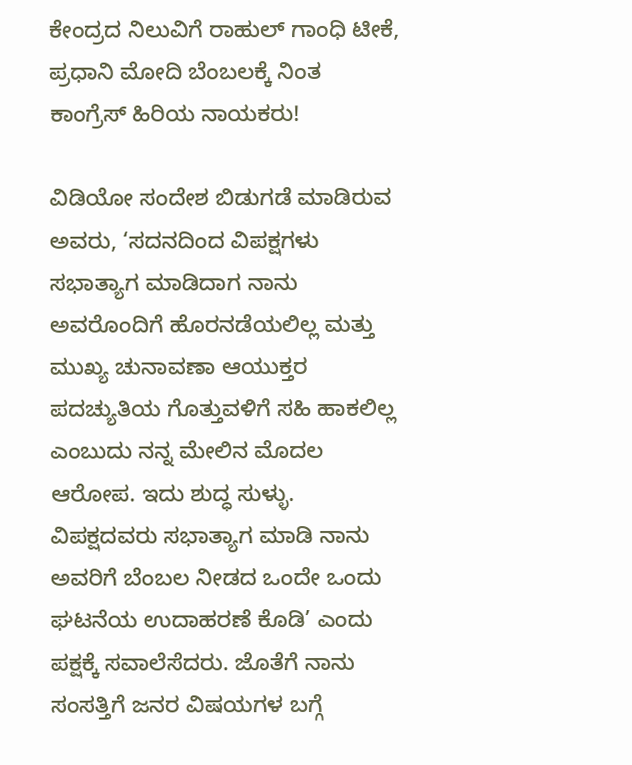ಕೇಂದ್ರದ ನಿಲುವಿಗೆ ರಾಹುಲ್ ಗಾಂಧಿ ಟೀಕೆ, ಪ್ರಧಾನಿ ಮೋದಿ ಬೆಂಬಲಕ್ಕೆ ನಿಂತ ಕಾಂಗ್ರೆಸ್ ಹಿರಿಯ ನಾಯಕರು!

ವಿಡಿಯೋ ಸಂದೇಶ ಬಿಡುಗಡೆ ಮಾಡಿರುವ ಅವರು, ‘ಸದನದಿಂದ ವಿಪಕ್ಷಗಳು ಸಭಾತ್ಯಾಗ ಮಾಡಿದಾಗ ನಾನು ಅವರೊಂದಿಗೆ ಹೊರನಡೆಯಲಿಲ್ಲ ಮತ್ತು ಮುಖ್ಯ ಚುನಾವಣಾ ಆಯುಕ್ತರ ಪದಚ್ಯುತಿಯ ಗೊತ್ತುವಳಿಗೆ ಸಹಿ ಹಾಕಲಿಲ್ಲ ಎಂಬುದು ನನ್ನ ಮೇಲಿನ ಮೊದಲ ಆರೋಪ. ಇದು ಶುದ್ಧ ಸುಳ್ಳು. ವಿಪಕ್ಷದವರು ಸಭಾತ್ಯಾಗ ಮಾಡಿ ನಾನು ಅವರಿಗೆ ಬೆಂಬಲ ನೀಡದ ಒಂದೇ ಒಂದು ಘಟನೆಯ ಉದಾಹರಣೆ ಕೊಡಿ’ ಎಂದು ಪಕ್ಷಕ್ಕೆ ಸವಾಲೆಸೆದರು. ಜೊತೆಗೆ ನಾನು ಸಂಸತ್ತಿಗೆ ಜನರ ವಿಷಯಗಳ ಬಗ್ಗೆ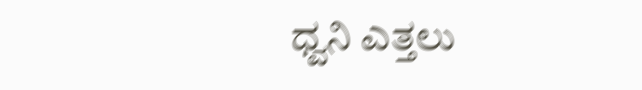ಧ್ವನಿ ಎತ್ತಲು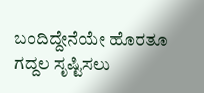ಬಂದಿದ್ದೇನೆಯೇ ಹೊರತೂ ಗದ್ದಲ ಸೃಷ್ಟಿಸಲು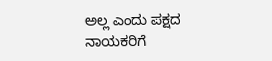ಅಲ್ಲ ಎಂದು ಪಕ್ಷದ ನಾಯಕರಿಗೆ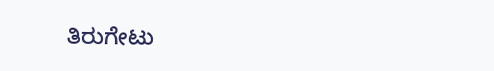ತಿರುಗೇಟು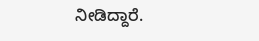ನೀಡಿದ್ದಾರೆ.